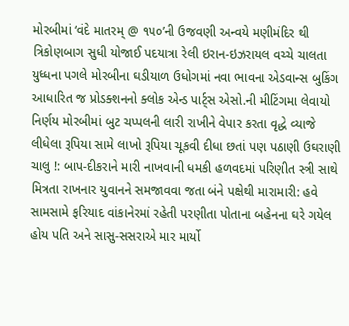મોરબીમાં ‘વંદે માતરમ્ @ ૧૫૦’ની ઉજવણી અન્વયે મણીમંદિર થી ત્રિકોણબાગ સુધી યોજાઈ પદયાત્રા રેલી ઇરાન-ઇઝરાયલ વચ્ચે ચાલતા યુધ્ધના પગલે મોરબીના ઘડીયાળ ઉધોગમાં નવા ભાવના એડવાન્સ બુકિંગ આધારિત જ પ્રોડક્શનનો ક્લોક એન્ડ પાર્ટ્સ એસો.ની મીટિંગમા લેવાયો નિર્ણય મોરબીમાં બુટ ચપ્પલની લારી રાખીને વેપાર કરતા વૃદ્ધે વ્યાજે લીધેલા રૂપિયા સામે લાખો રૂપિયા ચૂકવી દીધા છતાં પણ પઠાણી ઉઘરાણી ચાલુ !: બાપ-દીકરાને મારી નાખવાની ધમકી હળવદમાં પરિણીત સ્ત્રી સાથે મિત્રતા રાખનાર યુવાનને સમજાવવા જતા બંને પક્ષેથી મારામારી: હવે સામસામે ફરિયાદ વાંકાનેરમાં રહેતી પરણીતા પોતાના બહેનના ઘરે ગયેલ હોય પતિ અને સાસુ-સસરાએ માર માર્યો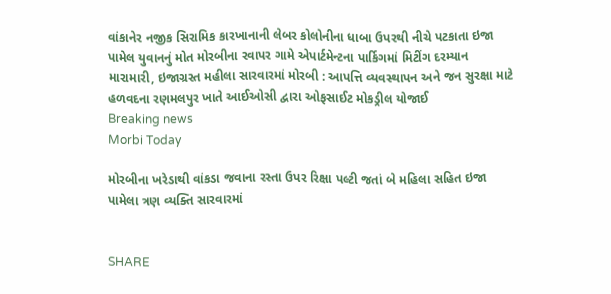વાંકાનેર નજીક સિરામિક કારખાનાની લેબર કોલોનીના ધાબા ઉપરથી નીચે પટકાતા ઇજા પામેલ યુવાનનું મોત મોરબીના રવાપર ગામે એપાર્ટમેન્ટના પાર્કિગમાં મિટીંગ દરમ્યાન મારામારી, ઇજાગ્રસ્ત મહીલા સારવારમાં મોરબી : આપત્તિ વ્યવસ્થાપન અને જન સુરક્ષા માટે હળવદના રણમલપુર ખાતે આઈઓસી દ્વારા ઓફસાઈટ મોકડ્રીલ યોજાઈ
Breaking news
Morbi Today

મોરબીના ખરેડાથી વાંકડા જવાના રસ્તા ઉપર રિક્ષા પલ્ટી જતાં બે મહિલા સહિત ઇજા પામેલા ત્રણ વ્યક્તિ સારવારમાં


SHARE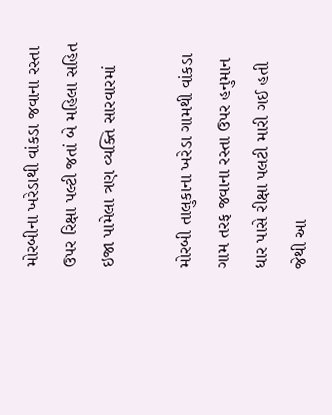મોરબીના ખરેડાથી વાંકડા જવાના રસ્તા ઉપર રિક્ષા પલ્ટી જતાં બે મહિલા સહિત ઇજા પામેલા ત્રણ વ્યક્તિ સારવારમાં

મોરબી તાલુકાના ખરેડા ગામથી વાંકડા ગામ તરફ જવાના રસ્તા ઉપર હનુમાન ધાર પાસે રીક્ષા પલટી મારી ગઈ હતી જેથી આ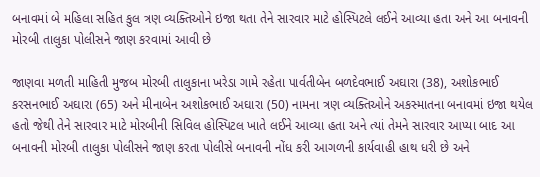બનાવમાં બે મહિલા સહિત કુલ ત્રણ વ્યક્તિઓને ઇજા થતા તેને સારવાર માટે હોસ્પિટલે લઈને આવ્યા હતા અને આ બનાવની મોરબી તાલુકા પોલીસને જાણ કરવામાં આવી છે

જાણવા મળતી માહિતી મુજબ મોરબી તાલુકાના ખરેડા ગામે રહેતા પાર્વતીબેન બળદેવભાઈ અઘારા (38), અશોકભાઈ કરસનભાઈ અઘારા (65) અને મીનાબેન અશોકભાઈ અઘારા (50) નામના ત્રણ વ્યક્તિઓને અકસ્માતના બનાવમાં ઇજા થયેલ હતો જેથી તેને સારવાર માટે મોરબીની સિવિલ હોસ્પિટલ ખાતે લઈને આવ્યા હતા અને ત્યાં તેમને સારવાર આપ્યા બાદ આ બનાવની મોરબી તાલુકા પોલીસને જાણ કરતા પોલીસે બનાવની નોંધ કરી આગળની કાર્યવાહી હાથ ધરી છે અને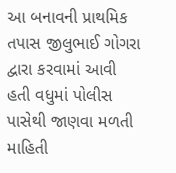આ બનાવની પ્રાથમિક તપાસ જીલુભાઈ ગોગરા દ્વારા કરવામાં આવી હતી વધુમાં પોલીસ પાસેથી જાણવા મળતી માહિતી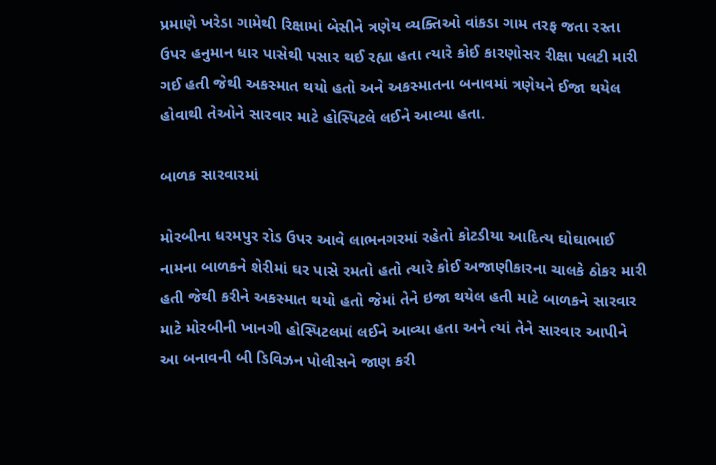પ્રમાણે ખરેડા ગામેથી રિક્ષામાં બેસીને ત્રણેય વ્યક્તિઓ વાંકડા ગામ તરફ જતા રસ્તા ઉપર હનુમાન ધાર પાસેથી પસાર થઈ રહ્યા હતા ત્યારે કોઈ કારણોસર રીક્ષા પલટી મારી ગઈ હતી જેથી અકસ્માત થયો હતો અને અકસ્માતના બનાવમાં ત્રણેયને ઈજા થયેલ હોવાથી તેઓને સારવાર માટે હોસ્પિટલે લઈને આવ્યા હતા.

બાળક સારવારમાં

મોરબીના ધરમપુર રોડ ઉપર આવે લાભનગરમાં રહેતો કોટડીયા આદિત્ય ઘોઘાભાઈ નામના બાળકને શેરીમાં ઘર પાસે રમતો હતો ત્યારે કોઈ અજાણીકારના ચાલકે ઠોકર મારી હતી જેથી કરીને અકસ્માત થયો હતો જેમાં તેને ઇજા થયેલ હતી માટે બાળકને સારવાર માટે મોરબીની ખાનગી હોસ્પિટલમાં લઈને આવ્યા હતા અને ત્યાં તેને સારવાર આપીને આ બનાવની બી ડિવિઝન પોલીસને જાણ કરી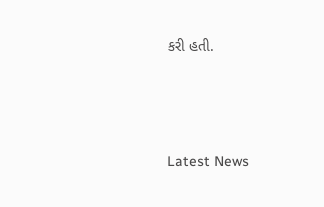કરી હતી.




Latest News